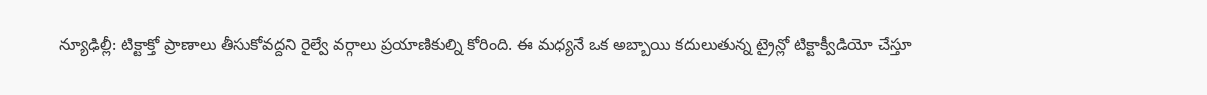న్యూఢిల్లీ: టిక్టాక్తో ప్రాణాలు తీసుకోవద్దని రైల్వే వర్గాలు ప్రయాణికుల్ని కోరింది. ఈ మధ్యనే ఒక అబ్బాయి కదులుతున్న ట్రైన్లో టిక్టాక్వీడియో చేస్తూ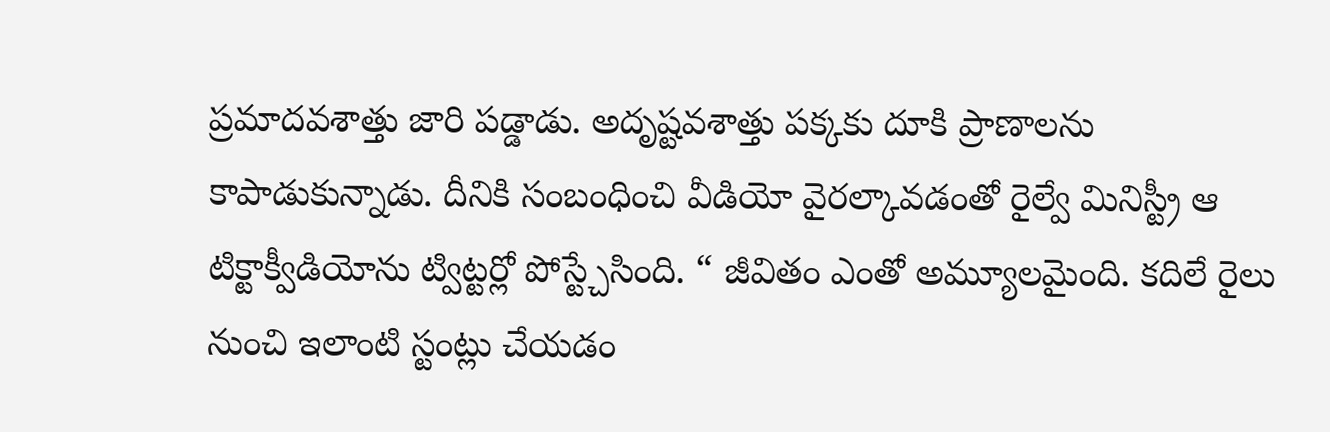ప్రమాదవశాత్తు జారి పడ్డాడు. అదృష్టవశాత్తు పక్కకు దూకి ప్రాణాలను కాపాడుకున్నాడు. దీనికి సంబంధించి వీడియో వైరల్కావడంతో రైల్వే మినిస్ట్రీ ఆ టిక్టాక్వీడియోను ట్విట్టర్లో పోస్ట్చేసింది. “ జీవితం ఎంతో అమ్యూలమైంది. కదిలే రైలు నుంచి ఇలాంటి స్టంట్లు చేయడం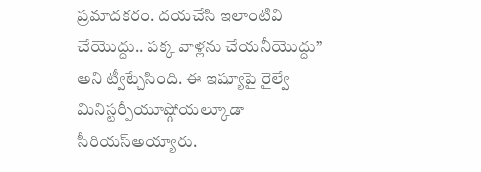ప్రమాదకరం. దయచేసి ఇలాంటివి చేయొద్దు.. పక్క వాళ్లను చేయనీయొద్దు” అని ట్వీట్చేసింది. ఈ ఇష్యూపై రైల్వే మినిస్టర్పీయూష్గోయల్కూడా సీరియస్అయ్యారు.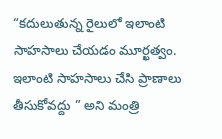“కదులుతున్న రైలులో ఇలాంటి సాహసాలు చేయడం మూర్ఖత్వం. ఇలాంటి సాహసాలు చేసి ప్రాణాలు తీసుకోవద్దు ” అని మంత్రి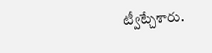ట్వీట్చేశారు.